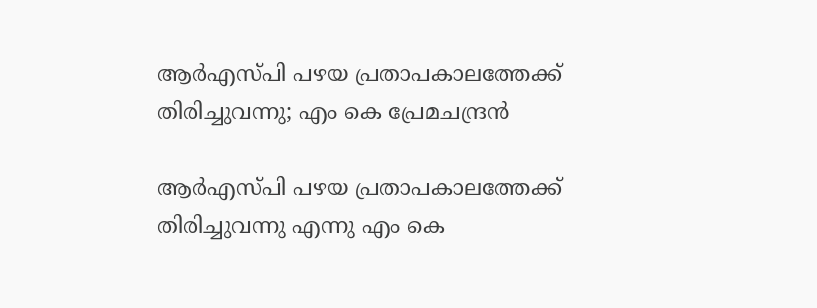ആർഎസ്പി പഴയ പ്രതാപകാലത്തേക്ക് തിരിച്ചുവന്നു; എം കെ പ്രേമചന്ദ്രൻ

ആർഎസ്പി പഴയ പ്രതാപകാലത്തേക്ക് തിരിച്ചുവന്നു എന്നു എം കെ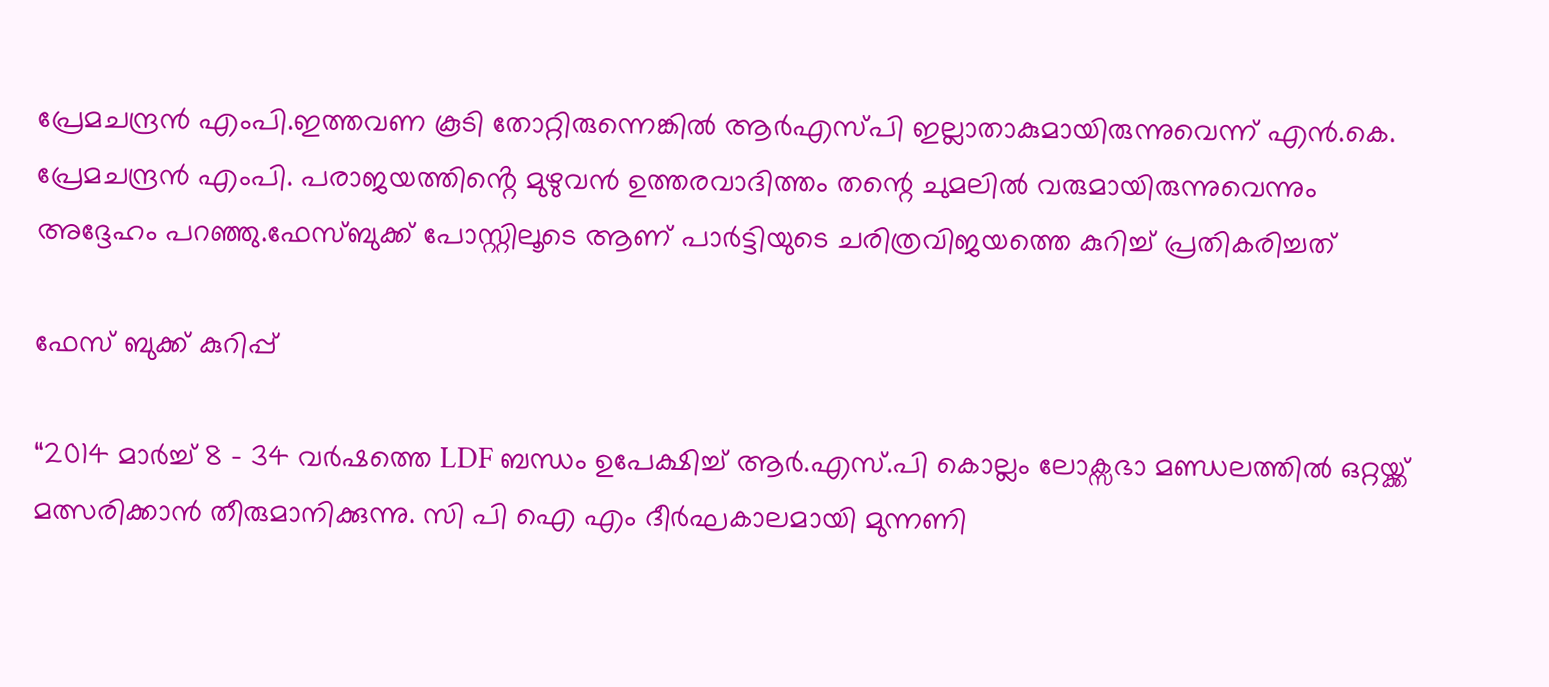പ്രേമചന്ദ്രൻ എംപി.ഇത്തവണ കൂടി തോറ്റിരുന്നെങ്കിൽ ആർഎസ്‌പി ഇല്ലാതാകുമായിരുന്നുവെന്ന് എൻ.കെ. പ്രേമചന്ദ്രൻ എംപി. പരാജയത്തിൻ്റെ മുഴുവൻ ഉത്തരവാദിത്തം തന്റെ ചുമലിൽ വരുമായിരുന്നുവെന്നും അദ്ദേഹം പറഞ്ഞു.ഫേസ്ബുക്ക് പോസ്റ്റിലൂടെ ആണ് പാർട്ടിയുടെ ചരിത്രവിജയത്തെ കുറിച്ച്‌ പ്രതികരിച്ചത്

ഫേസ് ബുക്ക് കുറിപ്പ്

“2014 മാർച്ച്‌ 8 – 34 വർഷത്തെ LDF ബന്ധം ഉപേക്ഷിച്ച്‌ ആർ.എസ്.പി കൊല്ലം ലോക്സഭാ മണ്ഡലത്തില്‍ ഒറ്റയ്ക്ക് മത്സരിക്കാൻ തീരുമാനിക്കുന്നു. സി പി ഐ എം ദീർഘകാലമായി മുന്നണി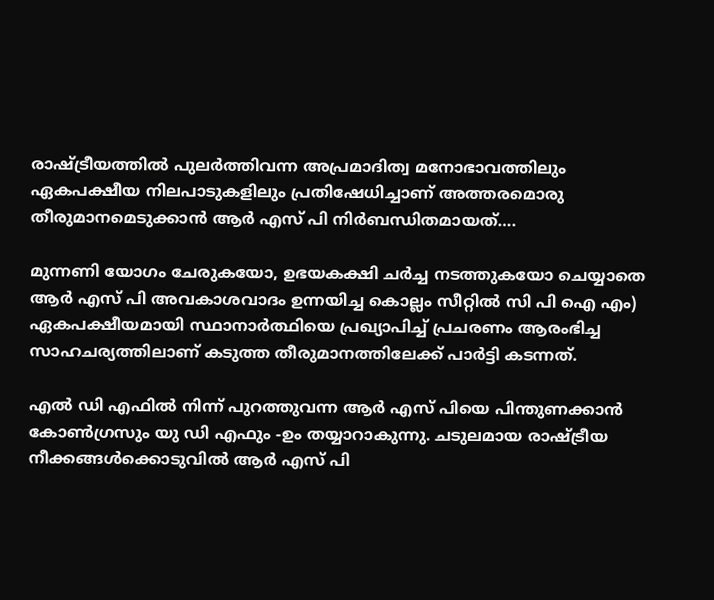രാഷ്ട്രീയത്തില്‍ പുലർത്തിവന്ന അപ്രമാദിത്വ മനോഭാവത്തിലും ഏകപക്ഷീയ നിലപാടുകളിലും പ്രതിഷേധിച്ചാണ് അത്തരമൊരു തീരുമാനമെടുക്കാൻ ആര്‍ എസ് പി നിർബന്ധിതമായത്….

മുന്നണി യോഗം ചേരുകയോ, ഉഭയകക്ഷി ചർച്ച നടത്തുകയോ ചെയ്യാതെ ആര്‍ എസ് പി അവകാശവാദം ഉന്നയിച്ച കൊല്ലം സീറ്റില്‍ സി പി ഐ എം) ഏകപക്ഷീയമായി സ്ഥാനാർത്ഥിയെ പ്രഖ്യാപിച്ച്‌ പ്രചരണം ആരംഭിച്ച സാഹചര്യത്തിലാണ് കടുത്ത തീരുമാനത്തിലേക്ക് പാർട്ടി കടന്നത്.

എല്‍ ഡി എഫില്‍ നിന്ന് പുറത്തുവന്ന ആര്‍ എസ് പിയെ പിന്തുണക്കാൻ കോണ്‍ഗ്രസും യു ഡി എഫും -ഉം തയ്യാറാകുന്നു. ചടുലമായ രാഷ്ട്രീയ നീക്കങ്ങള്‍ക്കൊടുവില്‍ ആര്‍ എസ് പി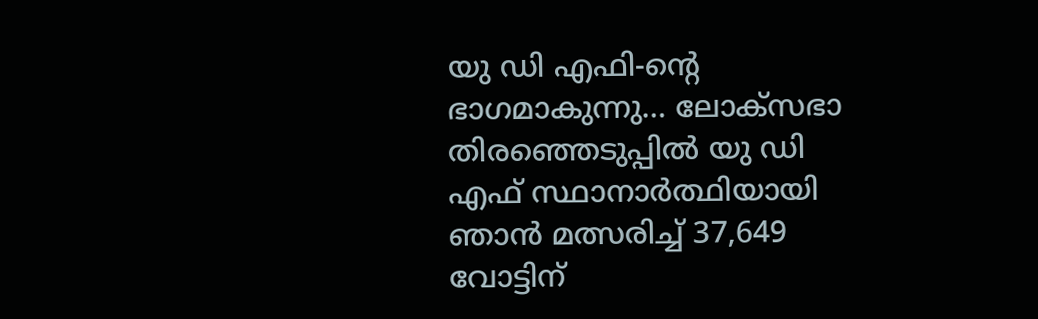യു ഡി എഫി-ന്റെ ഭാഗമാകുന്നു… ലോക്സഭാ തിരഞ്ഞെടുപ്പില്‍ യു ഡി എഫ് സ്ഥാനാർത്ഥിയായി ഞാൻ മത്സരിച്ച്‌ 37,649 വോട്ടിന്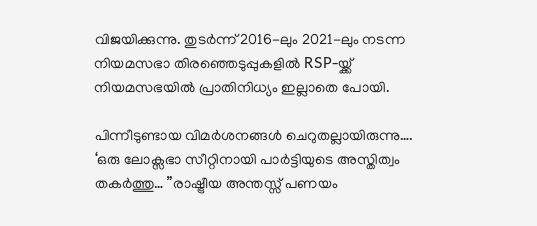വിജയിക്കുന്നു. തുടർന്ന് 2016-ലും 2021-ലും നടന്ന നിയമസഭാ തിരഞ്ഞെടുപ്പുകളില്‍ RSP-യ്ക്ക് നിയമസഭയില്‍ പ്രാതിനിധ്യം ഇല്ലാതെ പോയി.

പിന്നീടുണ്ടായ വിമർശനങ്ങള്‍ ചെറുതല്ലായിരുന്നു…. ‘ഒരു ലോക്സഭാ സീറ്റിനായി പാർട്ടിയുടെ അസ്തിത്വം തകർത്തു… ”രാഷ്ട്രീയ അന്തസ്സ് പണയം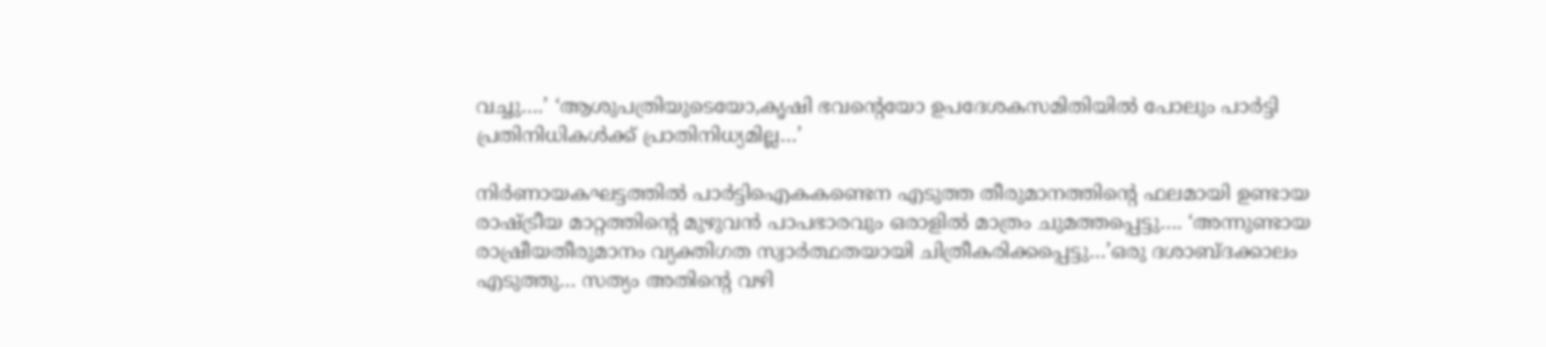വച്ചു….’ ‘ആശുപത്രിയുടെയോ,കൃഷി ഭവന്റെയോ ഉപദേശകസമിതിയില്‍ പോലും പാർട്ടി പ്രതിനിധികള്‍ക്ക് പ്രാതിനിധ്യമില്ല…’

നിർണായകഘട്ടത്തില്‍ പാർട്ടിഐകകണ്ടെന എടുത്ത തീരുമാനത്തിന്റെ ഫലമായി ഉണ്ടായ രാഷ്ട്രീയ മാറ്റത്തിന്റെ മുഴുവൻ പാപഭാരവും ഒരാളില്‍ മാത്രം ചുമത്തപ്പെട്ടു…. ‘അന്നുണ്ടായ രാഷ്രീയതീരുമാനം വ്യക്തിഗത സ്വാർത്ഥതയായി ചിത്രീകരിക്കപ്പെട്ടു…’ഒരു ദശാബ്ദക്കാലം എടുത്തു… സത്യം അതിന്റെ വഴി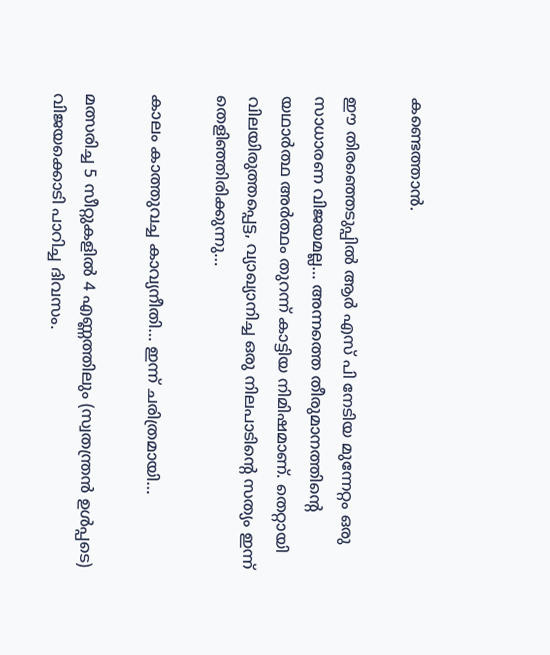കണ്ടെത്താൻ.

ഈ തിരഞ്ഞെടുപ്പില്‍ ആര്‍ എസ് പി നേടിയ മുന്നേറ്റം ഒരു സാധാരണ വിജയമല്ല… അന്നത്തെ തീരുമാനത്തിന്റെ യഥാർത്ഥ അർത്ഥം തുറന്ന് കാട്ടിയ നിമിഷമാണ്. തെറ്റായി വിലയിരുത്തപ്പെട്ട, വ്യാഖ്യാനിച്ച ഒരു നിലപാടിന്റെ സത്യം ഇന്ന് തെളിഞ്ഞിരിക്കുന്നു…

കാലം കാത്തുവച്ച കാവ്യനീതി… ഇന്ന് ചരിത്രമായി…

മത്സരിച്ച 5 സീറ്റുകളില്‍ 4 എണ്ണത്തിലും (സ്വതന്ത്രൻ ഉള്‍പ്പടെ) വിജയക്കൊടി പാറിച്ച ദിവസം.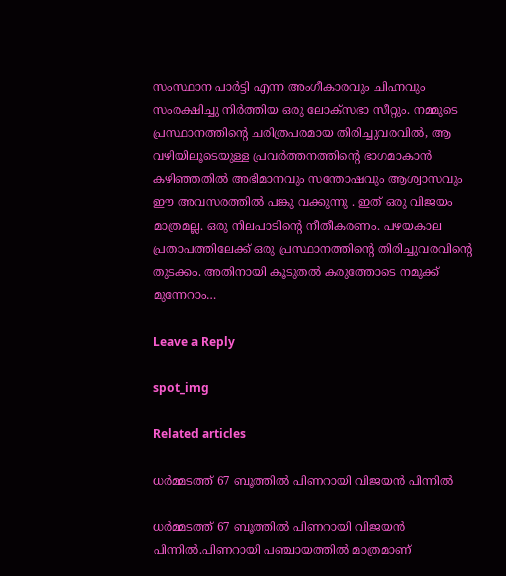സംസ്ഥാന പാർട്ടി എന്ന അംഗീകാരവും ചിഹ്നവും സംരക്ഷിച്ചു നിർത്തിയ ഒരു ലോക്സഭാ സീറ്റും. നമ്മുടെ പ്രസ്ഥാനത്തിന്റെ ചരിത്രപരമായ തിരിച്ചുവരവില്‍, ആ വഴിയിലൂടെയുള്ള പ്രവർത്തനത്തിന്റെ ഭാഗമാകാൻ കഴിഞ്ഞതില്‍ അഭിമാനവും സന്തോഷവും ആശ്വാസവും ഈ അവസരത്തില്‍ പങ്കു വക്കുന്നു . ഇത് ഒരു വിജയം മാത്രമല്ല. ഒരു നിലപാടിന്റെ നീതീകരണം. പഴയകാല പ്രതാപത്തിലേക്ക് ഒരു പ്രസ്ഥാനത്തിന്റെ തിരിച്ചുവരവിന്റെ തുടക്കം. അതിനായി കൂടുതല്‍ കരുത്തോടെ നമുക്ക് മുന്നേറാം…

Leave a Reply

spot_img

Related articles

ധർമ്മടത്ത് 67 ബൂത്തില്‍ പിണറായി വിജയൻ പിന്നില്‍

ധർമ്മടത്ത് 67 ബൂത്തില്‍ പിണറായി വിജയൻ പിന്നില്‍.പിണറായി പഞ്ചായത്തില്‍ മാത്രമാണ്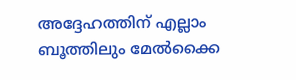അദ്ദേഹത്തിന് എല്ലാം ബൂത്തിലും മേല്‍ക്കൈ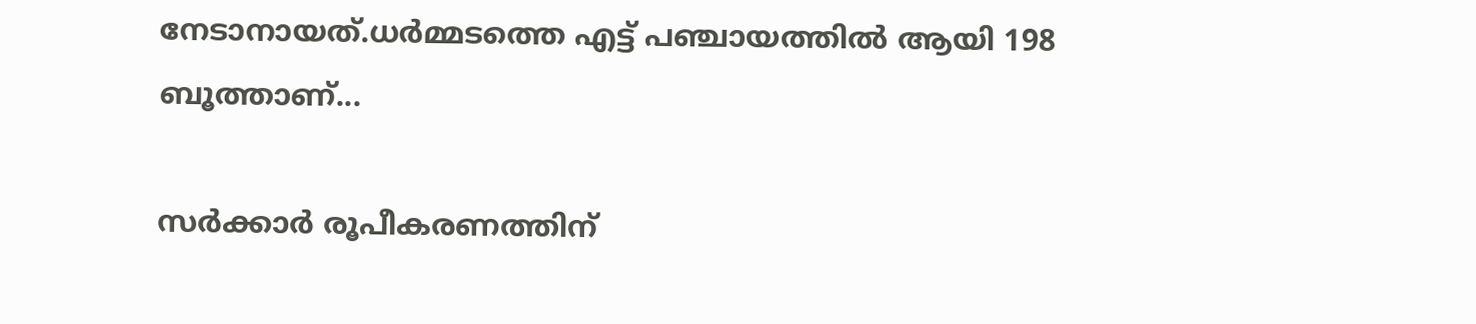നേടാനായത്.ധർമ്മടത്തെ എട്ട് പഞ്ചായത്തില്‍ ആയി 198 ബൂത്താണ്...

സർക്കാർ രൂപീകരണത്തിന്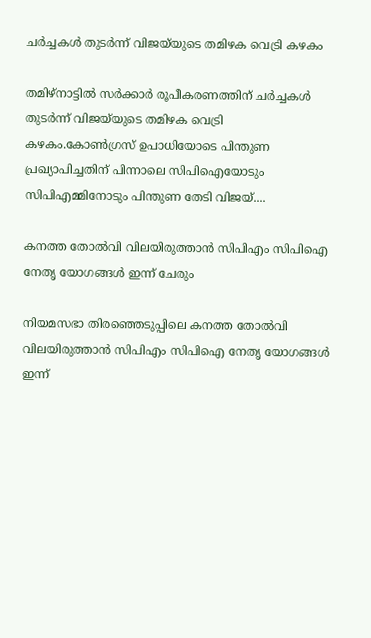ചർച്ചകൾ തുടർന്ന് വിജയ്‌യുടെ തമിഴക വെട്രി കഴകം

തമിഴ്‌നാട്ടിൽ സർക്കാർ രൂപീകരണത്തിന് ചർച്ചകൾ തുടർന്ന് വിജയ്‌യുടെ തമിഴക വെട്രി കഴകം.കോൺഗ്രസ് ഉപാധിയോടെ പിന്തുണ പ്രഖ്യാപിച്ചതിന് പിന്നാലെ സിപിഐയോടും സിപിഎമ്മിനോടും പിന്തുണ തേടി വിജയ്....

കനത്ത തോല്‍വി വിലയിരുത്താന്‍ സിപിഎം സിപിഐ നേതൃ യോഗങ്ങള്‍ ഇന്ന് ചേരും

നിയമസഭാ തിരഞ്ഞെടുപ്പിലെ കനത്ത തോല്‍വി വിലയിരുത്താന്‍ സിപിഎം സിപിഐ നേതൃ യോഗങ്ങള്‍ ഇന്ന്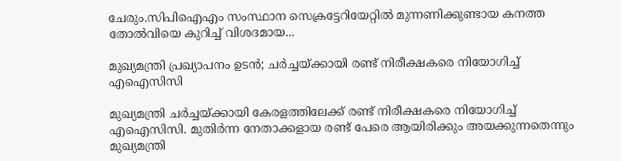ചേരും.സിപിഐഎം സംസ്ഥാന സെക്രട്ടേറിയേറ്റില്‍ മുന്നണിക്കുണ്ടായ കനത്ത തോല്‍വിയെ കുറിച്ച്‌ വിശദമായ...

മുഖ്യമന്ത്രി പ്രഖ്യാപനം ഉടൻ; ചര്‍ച്ചയ്ക്കായി രണ്ട് നിരീക്ഷകരെ നിയോഗിച്ച്‌ എഐസിസി

മുഖ്യമന്ത്രി ചർച്ചയ്ക്കായി കേരളത്തിലേക്ക് രണ്ട് നിരീക്ഷകരെ നിയോഗിച്ച്‌ എഐസിസി. മുതിർന്ന നേതാക്കളായ രണ്ട് പേരെ ആയിരിക്കും അയക്കുന്നതെന്നും മുഖ്യമന്ത്രി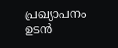പ്രഖ്യാപനം ഉടൻ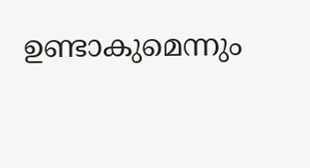ഉണ്ടാകുമെന്നും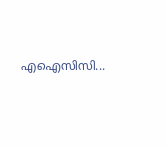എഐസിസി...